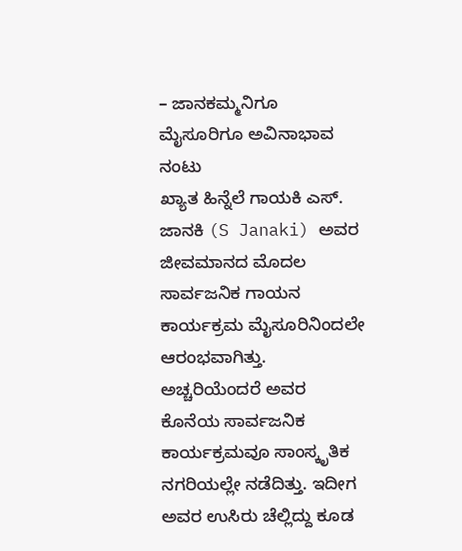– ಜಾನಕಮ್ಮನಿಗೂ ಮೈಸೂರಿಗೂ ಅವಿನಾಭಾವ ನಂಟು
ಖ್ಯಾತ ಹಿನ್ನೆಲೆ ಗಾಯಕಿ ಎಸ್. ಜಾನಕಿ (S Janaki) ಅವರ ಜೀವಮಾನದ ಮೊದಲ ಸಾರ್ವಜನಿಕ ಗಾಯನ ಕಾರ್ಯಕ್ರಮ ಮೈಸೂರಿನಿಂದಲೇ ಆರಂಭವಾಗಿತ್ತು. ಅಚ್ಚರಿಯೆಂದರೆ ಅವರ ಕೊನೆಯ ಸಾರ್ವಜನಿಕ ಕಾರ್ಯಕ್ರಮವೂ ಸಾಂಸ್ಕೃತಿಕ ನಗರಿಯಲ್ಲೇ ನಡೆದಿತ್ತು. ಇದೀಗ ಅವರ ಉಸಿರು ಚೆಲ್ಲಿದ್ದು ಕೂಡ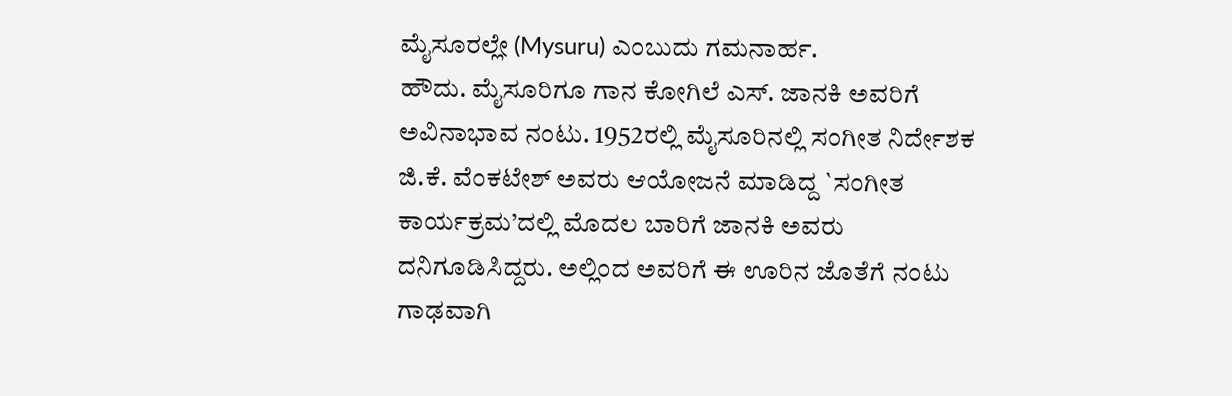ಮೈಸೂರಲ್ಲೇ (Mysuru) ಎಂಬುದು ಗಮನಾರ್ಹ.
ಹೌದು. ಮೈಸೂರಿಗೂ ಗಾನ ಕೋಗಿಲೆ ಎಸ್. ಜಾನಕಿ ಅವರಿಗೆ ಅವಿನಾಭಾವ ನಂಟು. 1952ರಲ್ಲಿ ಮೈಸೂರಿನಲ್ಲಿ ಸಂಗೀತ ನಿರ್ದೇಶಕ ಜಿ.ಕೆ. ವೆಂಕಟೇಶ್ ಅವರು ಆಯೋಜನೆ ಮಾಡಿದ್ದ `ಸಂಗೀತ ಕಾರ್ಯಕ್ರಮ’ದಲ್ಲಿ ಮೊದಲ ಬಾರಿಗೆ ಜಾನಕಿ ಅವರು ದನಿಗೂಡಿಸಿದ್ದರು. ಅಲ್ಲಿಂದ ಅವರಿಗೆ ಈ ಊರಿನ ಜೊತೆಗೆ ನಂಟು ಗಾಢವಾಗಿ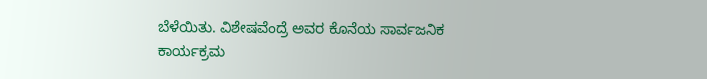ಬೆಳೆಯಿತು. ವಿಶೇಷವೆಂದ್ರೆ ಅವರ ಕೊನೆಯ ಸಾರ್ವಜನಿಕ ಕಾರ್ಯಕ್ರಮ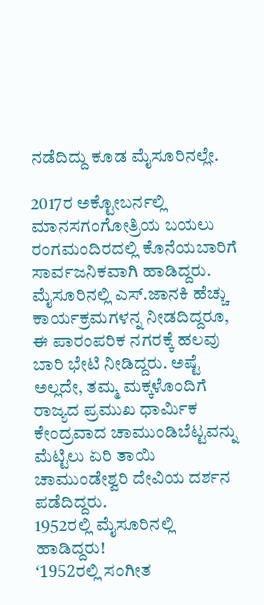ನಡೆದಿದ್ದು ಕೂಡ ಮೈಸೂರಿನಲ್ಲೇ.

2017ರ ಅಕ್ಟೋಬರ್ನಲ್ಲಿ ಮಾನಸಗಂಗೋತ್ರಿಯ ಬಯಲು ರಂಗಮಂದಿರದಲ್ಲಿ ಕೊನೆಯಬಾರಿಗೆ ಸಾರ್ವಜನಿಕವಾಗಿ ಹಾಡಿದ್ದರು. ಮೈಸೂರಿನಲ್ಲಿ ಎಸ್.ಜಾನಕಿ ಹೆಚ್ಚು ಕಾರ್ಯಕ್ರಮಗಳನ್ನ ನೀಡದಿದ್ದರೂ, ಈ ಪಾರಂಪರಿಕ ನಗರಕ್ಕೆ ಹಲವು ಬಾರಿ ಭೇಟಿ ನೀಡಿದ್ದರು. ಅಷ್ಟೆ ಅಲ್ಲದೇ, ತಮ್ಮ ಮಕ್ಕಳೊಂದಿಗೆ ರಾಜ್ಯದ ಪ್ರಮುಖ ಧಾರ್ಮಿಕ ಕೇಂದ್ರವಾದ ಚಾಮುಂಡಿಬೆಟ್ಟವನ್ನು ಮೆಟ್ಟಿಲು ಏರಿ ತಾಯಿ ಚಾಮುಂಡೇಶ್ವರಿ ದೇವಿಯ ದರ್ಶನ ಪಡೆದಿದ್ದರು.
1952ರಲ್ಲಿ ಮೈಸೂರಿನಲ್ಲಿ ಹಾಡಿದ್ದರು!
ʻ1952ರಲ್ಲಿ ಸಂಗೀತ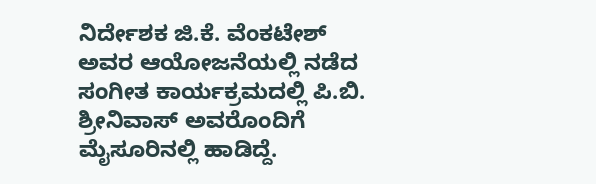ನಿರ್ದೇಶಕ ಜಿ.ಕೆ. ವೆಂಕಟೇಶ್ ಅವರ ಆಯೋಜನೆಯಲ್ಲಿ ನಡೆದ ಸಂಗೀತ ಕಾರ್ಯಕ್ರಮದಲ್ಲಿ ಪಿ.ಬಿ. ಶ್ರೀನಿವಾಸ್ ಅವರೊಂದಿಗೆ ಮೈಸೂರಿನಲ್ಲಿ ಹಾಡಿದ್ದೆ.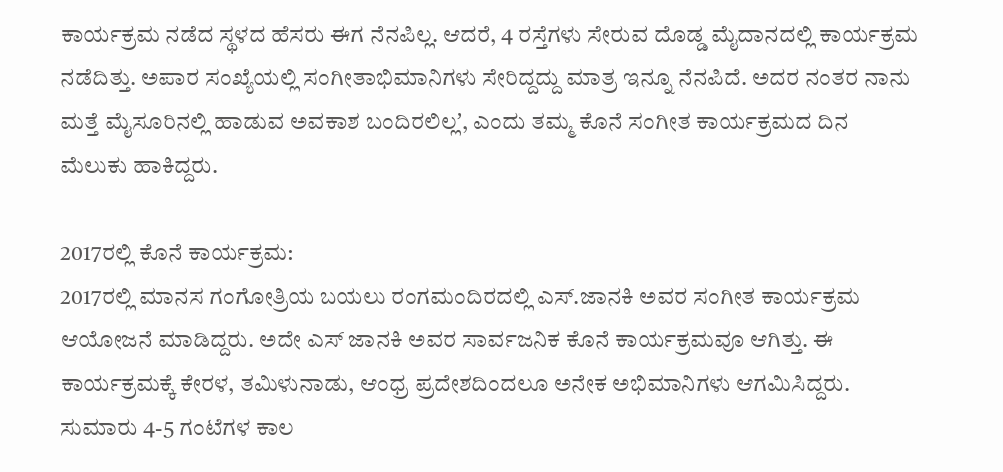ಕಾರ್ಯಕ್ರಮ ನಡೆದ ಸ್ಥಳದ ಹೆಸರು ಈಗ ನೆನಪಿಲ್ಲ. ಆದರೆ, 4 ರಸ್ತೆಗಳು ಸೇರುವ ದೊಡ್ಡ ಮೈದಾನದಲ್ಲಿ ಕಾರ್ಯಕ್ರಮ ನಡೆದಿತ್ತು. ಅಪಾರ ಸಂಖ್ಯೆಯಲ್ಲಿ ಸಂಗೀತಾಭಿಮಾನಿಗಳು ಸೇರಿದ್ದದ್ದು ಮಾತ್ರ ಇನ್ನೂ ನೆನಪಿದೆ. ಅದರ ನಂತರ ನಾನು ಮತ್ತೆ ಮೈಸೂರಿನಲ್ಲಿ ಹಾಡುವ ಅವಕಾಶ ಬಂದಿರಲಿಲ್ಲʼ, ಎಂದು ತಮ್ಮ ಕೊನೆ ಸಂಗೀತ ಕಾರ್ಯಕ್ರಮದ ದಿನ ಮೆಲುಕು ಹಾಕಿದ್ದರು.

2017ರಲ್ಲಿ ಕೊನೆ ಕಾರ್ಯಕ್ರಮ:
2017ರಲ್ಲಿ ಮಾನಸ ಗಂಗೋತ್ರಿಯ ಬಯಲು ರಂಗಮಂದಿರದಲ್ಲಿ ಎಸ್.ಜಾನಕಿ ಅವರ ಸಂಗೀತ ಕಾರ್ಯಕ್ರಮ ಆಯೋಜನೆ ಮಾಡಿದ್ದರು. ಅದೇ ಎಸ್ ಜಾನಕಿ ಅವರ ಸಾರ್ವಜನಿಕ ಕೊನೆ ಕಾರ್ಯಕ್ರಮವೂ ಆಗಿತ್ತು. ಈ ಕಾರ್ಯಕ್ರಮಕ್ಕೆ ಕೇರಳ, ತಮಿಳುನಾಡು, ಆಂಧ್ರ ಪ್ರದೇಶದಿಂದಲೂ ಅನೇಕ ಅಭಿಮಾನಿಗಳು ಆಗಮಿಸಿದ್ದರು. ಸುಮಾರು 4-5 ಗಂಟೆಗಳ ಕಾಲ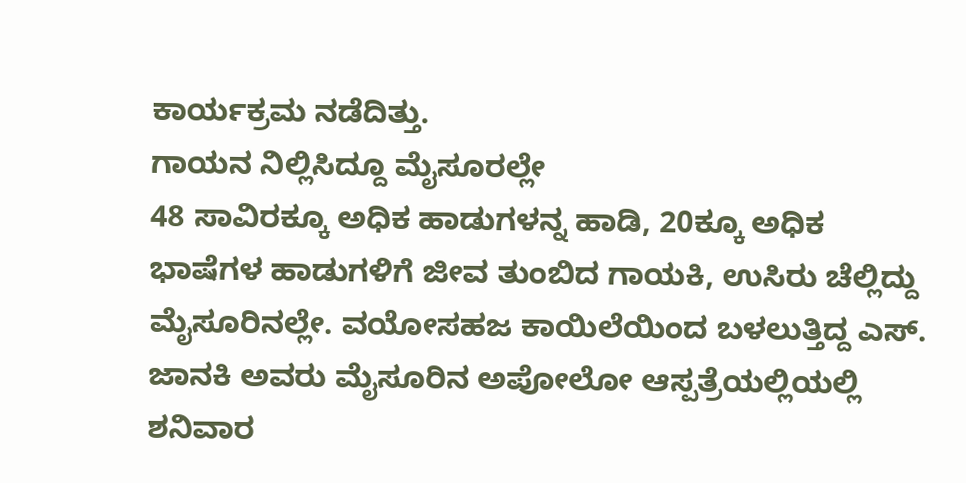ಕಾರ್ಯಕ್ರಮ ನಡೆದಿತ್ತು.
ಗಾಯನ ನಿಲ್ಲಿಸಿದ್ದೂ ಮೈಸೂರಲ್ಲೇ
48 ಸಾವಿರಕ್ಕೂ ಅಧಿಕ ಹಾಡುಗಳನ್ನ ಹಾಡಿ, 20ಕ್ಕೂ ಅಧಿಕ ಭಾಷೆಗಳ ಹಾಡುಗಳಿಗೆ ಜೀವ ತುಂಬಿದ ಗಾಯಕಿ, ಉಸಿರು ಚೆಲ್ಲಿದ್ದು ಮೈಸೂರಿನಲ್ಲೇ. ವಯೋಸಹಜ ಕಾಯಿಲೆಯಿಂದ ಬಳಲುತ್ತಿದ್ದ ಎಸ್. ಜಾನಕಿ ಅವರು ಮೈಸೂರಿನ ಅಪೋಲೋ ಆಸ್ಪತ್ರೆಯಲ್ಲಿಯಲ್ಲಿ ಶನಿವಾರ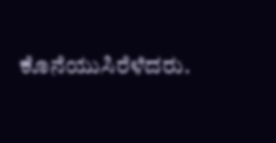ಕೊನೆಯುಸಿರೆಳೆದರು.